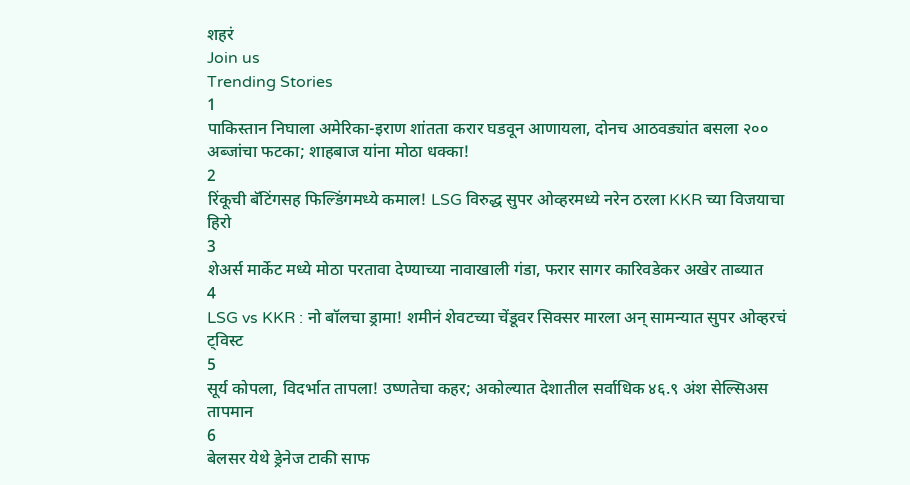शहरं
Join us
Trending Stories
1
पाकिस्तान निघाला अमेरिका-इराण शांतता करार घडवून आणायला, दोनच आठवड्यांत बसला २०० अब्जांचा फटका; शाहबाज यांना मोठा धक्का!
2
रिंकूची बॅटिंगसह फिल्डिंगमध्ये कमाल! LSG विरुद्ध सुपर ओव्हरमध्ये नरेन ठरला KKR च्या विजयाचा हिरो
3
शेअर्स मार्केट मध्ये मोठा परतावा देण्याच्या नावाखाली गंडा, फरार सागर कारिवडेकर अखेर ताब्यात
4
LSG vs KKR : नो बॉलचा ड्रामा! शमीनं शेवटच्या चेंडूवर सिक्सर मारला अन् सामन्यात सुपर ओव्हरचं ट्विस्ट
5
सूर्य कोपला, विदर्भात तापला! उष्णतेचा कहर; अकोल्यात देशातील सर्वाधिक ४६.९ अंश सेल्सिअस तापमान
6
बेलसर येथे ड्रेनेज टाकी साफ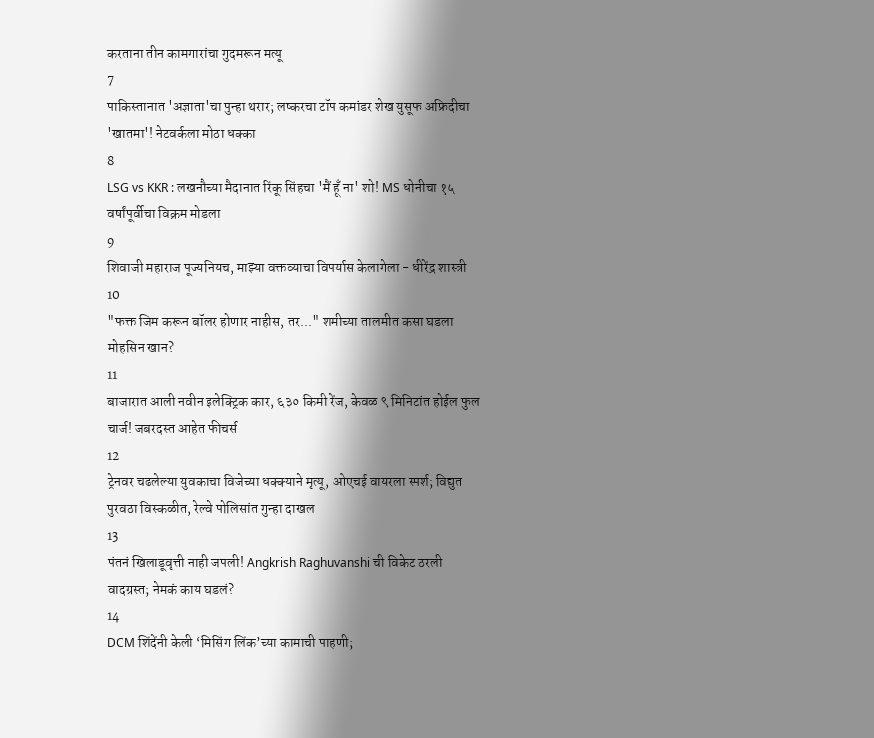करताना तीन कामगारांचा गुदमरून मत्यू
7
पाकिस्तानात 'अज्ञाता'चा पुन्हा थरार; लष्करचा टॉप कमांडर शेख युसूफ अफ्रिदीचा 'खातमा'! नेटवर्कला मोठा धक्का
8
LSG vs KKR : लखनौच्या मैदानात रिंकू सिंहचा 'मैं हूँ ना' शो! MS धोनीचा १५ वर्षांपूर्वीचा विक्रम मोडला
9
शिवाजी महाराज पूज्यनियच, माझ्या वक्तव्याचा विपर्यास केलागेला - धीरेंद्र शास्त्री
10
"फक्त जिम करून बॉलर होणार नाहीस, तर..." शमीच्या तालमीत कसा घडला मोहसिन खान?
11
बाजारात आली नवीन इलेक्ट्रिक कार, ६३० किमी रेंज, केवळ ९ मिनिटांत होईल फुल चार्ज! जबरदस्त आहेत फीचर्स
12
ट्रेनवर चढलेल्या युवकाचा विजेच्या धक्क्याने मृत्यू, ओएचई वायरला स्पर्श; विद्युत पुरवठा विस्कळीत, रेल्वे पोलिसांत गुन्हा दाखल
13
पंतनं खिलाडूवृत्ती नाही जपली! Angkrish Raghuvanshi ची विकेट ठरली वादग्रस्त; नेमकं काय घडलं?
14
DCM शिंदेंनी केली ‘मिसिंग लिंक’च्या कामाची पाहणी;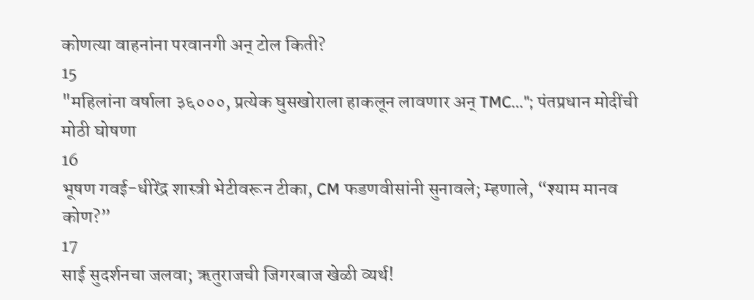कोणत्या वाहनांना परवानगी अन् टोल किती?
15
"महिलांना वर्षाला ३६०००, प्रत्येक घुसखोराला हाकलून लावणार अन् TMC..."; पंतप्रधान मोदींची मोठी घोषणा
16
भूषण गवई-धीरेंद्र शास्त्री भेटीवरून टीका, CM फडणवीसांनी सुनावले; म्हणाले, “श्याम मानव कोण?”
17
साई सुदर्शनचा जलवा; ऋतुराजची जिगरबाज खेळी व्यर्थ!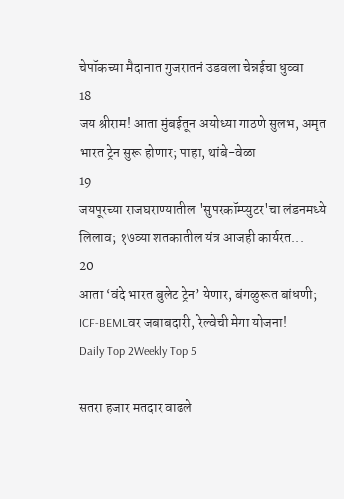चेपॉकच्या मैदानात गुजरातनं उडवला चेन्नईचा धुव्वा
18
जय श्रीराम! आता मुंबईतून अयोध्या गाठणे सुलभ, अमृत भारत ट्रेन सुरू होणार; पाहा, थांबे-वेळा
19
जयपूरच्या राजघराण्यातील 'सुपरकॉम्प्युटर'चा लंडनमध्ये लिलाव; १७व्या शतकातील यंत्र आजही कार्यरत...
20
आता ‘वंदे भारत बुलेट ट्रेन’ येणार, बंगळुरूत बांधणी; ICF-BEMLवर जबाबदारी, रेल्वेची मेगा योजना!
Daily Top 2Weekly Top 5

सतरा हजार मतदार वाढले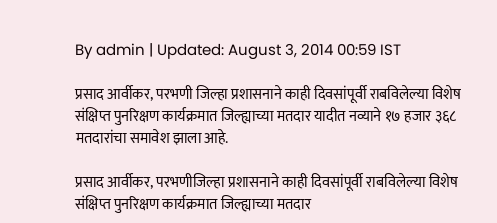By admin | Updated: August 3, 2014 00:59 IST

प्रसाद आर्वीकर, परभणी जिल्हा प्रशासनाने काही दिवसांपूर्वी राबविलेल्या विशेष संक्षिप्त पुनरिक्षण कार्यक्रमात जिल्ह्याच्या मतदार यादीत नव्याने १७ हजार ३६८ मतदारांचा समावेश झाला आहे.

प्रसाद आर्वीकर, परभणीजिल्हा प्रशासनाने काही दिवसांपूर्वी राबविलेल्या विशेष संक्षिप्त पुनरिक्षण कार्यक्रमात जिल्ह्याच्या मतदार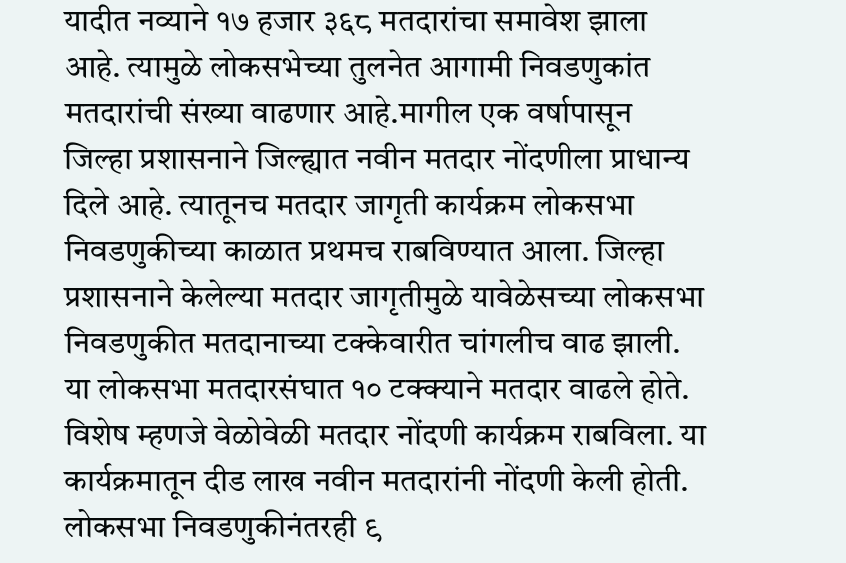यादीत नव्याने १७ हजार ३६८ मतदारांचा समावेश झाला आहे. त्यामुळे लोकसभेच्या तुलनेत आगामी निवडणुकांत मतदारांची संख्या वाढणार आहे.मागील एक वर्षापासून जिल्हा प्रशासनाने जिल्ह्यात नवीन मतदार नोंदणीला प्राधान्य दिले आहे. त्यातूनच मतदार जागृती कार्यक्रम लोकसभा निवडणुकीच्या काळात प्रथमच राबविण्यात आला. जिल्हा प्रशासनाने केलेल्या मतदार जागृतीमुळे यावेळेसच्या लोकसभा निवडणुकीत मतदानाच्या टक्केवारीत चांगलीच वाढ झाली. या लोकसभा मतदारसंघात १० टक्क्याने मतदार वाढले होते. विशेष म्हणजे वेळोवेळी मतदार नोंदणी कार्यक्रम राबविला. या कार्यक्रमातून दीड लाख नवीन मतदारांनी नोंदणी केली होती. लोकसभा निवडणुकीनंतरही ९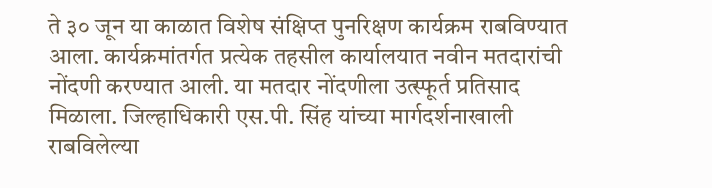ते ३० जून या काळात विशेष संक्षिप्त पुनरिक्षण कार्यक्रम राबविण्यात आला. कार्यक्रमांतर्गत प्रत्येक तहसील कार्यालयात नवीन मतदारांची नोंदणी करण्यात आली. या मतदार नोंदणीला उत्स्फूर्त प्रतिसाद मिळाला. जिल्हाधिकारी एस.पी. सिंह यांच्या मार्गदर्शनाखाली राबविलेल्या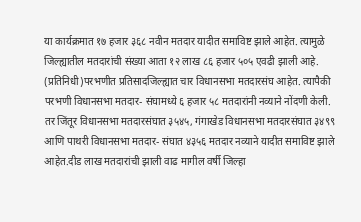या कार्यक्रमात १७ हजार ३६८ नवीन मतदार यादीत समाविष्ट झाले आहेत. त्यामुळे जिल्ह्यातील मतदारांची संख्या आता १२ लाख ८६ हजार ५०५ एवढी झाली आहे. (प्रतिनिधी)परभणीत प्रतिसादजिल्ह्यात चार विधानसभा मतदारसंघ आहेत. त्यापैकी परभणी विधानसभा मतदार- संघामध्ये ६ हजार ५८ मतदारांनी नव्याने नोंदणी केली. तर जिंतूर विधानसभा मतदारसंघात ३५४५, गंगाखेड विधानसभा मतदारसंघात ३४९९ आणि पाथरी विधानसभा मतदार- संघात ४३५६ मतदार नव्याने यादीत समाविष्ट झाले आहेत.दीड लाख मतदारांची झाली वाढ मागील वर्षी जिल्हा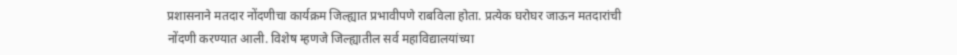प्रशासनाने मतदार नोंदणीचा कार्यक्रम जिल्ह्यात प्रभावीपणे राबविला होता. प्रत्येक घरोघर जाऊन मतदारांची नोंदणी करण्यात आली. विशेष म्हणजे जिल्ह्यातील सर्व महाविद्यालयांच्या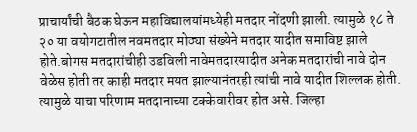प्राचार्यांची बैठक घेऊन महाविद्यालयांमध्येही मतदार नोंदणी झाली. त्यामुळे १८ ते २० या वयोगटातील नवमतदार मोठ्या संख्येने मतदार यादीत समाविष्ट झाले होते.बोगस मतदारांचीही उडविली नावेमतदारयादीत अनेक मतदारांची नावे दोन वेळेस होती तर काही मतदार मयत झाल्यानंतरही त्यांची नावे यादीत शिल्लक होती. त्यामुळे याचा परिणाम मतदानाच्या टक्केवारीवर होत असे. जिल्हा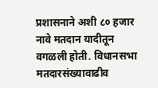प्रशासनाने अशी ८० हजार नावे मतदान यादीतून वगळली होती. विधानसभा मतदारसंख्यावाढीव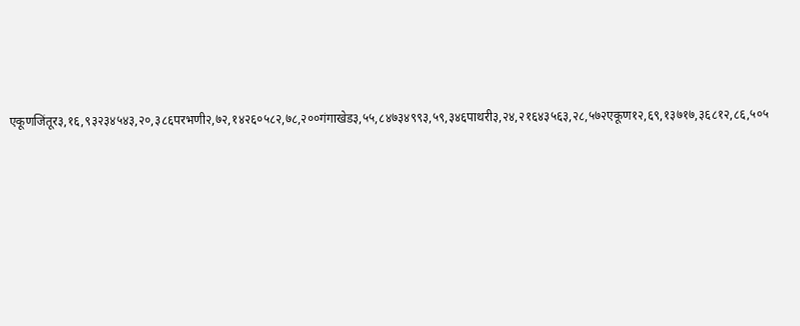एकूणजिंतूर३,१६,९३२३४५४३,२०,३८६परभणी२,७२,१४२६०५८२,७८,२००गंगाखेड३,५५,८४७३४९९३,५९,३४६पाथरी३,२४,२१६४३५६३,२८,५७२एकूण१२,६९,१३७१७,३६८१२,८६,५०५